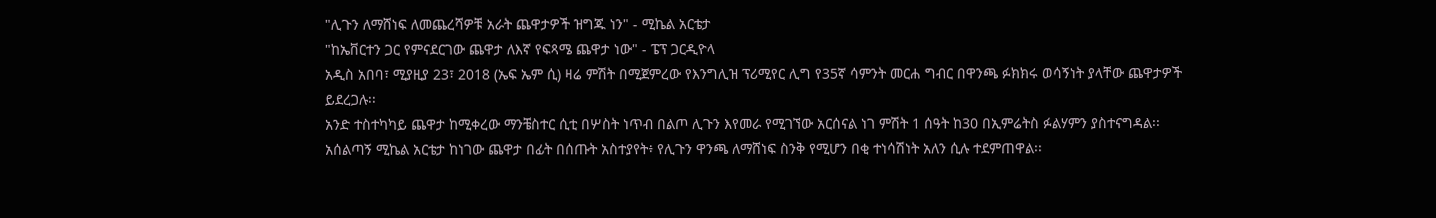"ሊጉን ለማሸነፍ ለመጨረሻዎቹ አራት ጨዋታዎች ዝግጁ ነን" - ሚኬል አርቴታ
"ከኤቨርተን ጋር የምናደርገው ጨዋታ ለእኛ የፍጻሜ ጨዋታ ነው" - ፔፕ ጋርዲዮላ
አዲስ አበባ፣ ሚያዚያ 23፣ 2018 (ኤፍ ኤም ሲ) ዛሬ ምሽት በሚጀምረው የእንግሊዝ ፕሪሚየር ሊግ የ35ኛ ሳምንት መርሐ ግብር በዋንጫ ፉክክሩ ወሳኝነት ያላቸው ጨዋታዎች ይደረጋሉ፡፡
አንድ ተስተካካይ ጨዋታ ከሚቀረው ማንቼስተር ሲቲ በሦስት ነጥብ በልጦ ሊጉን እየመራ የሚገኘው አርሰናል ነገ ምሽት 1 ሰዓት ከ30 በኢምሬትስ ፉልሃምን ያስተናግዳል፡፡
አሰልጣኝ ሚኬል አርቴታ ከነገው ጨዋታ በፊት በሰጡት አስተያየት፥ የሊጉን ዋንጫ ለማሸነፍ ስንቅ የሚሆን በቂ ተነሳሽነት አለን ሲሉ ተደምጠዋል፡፡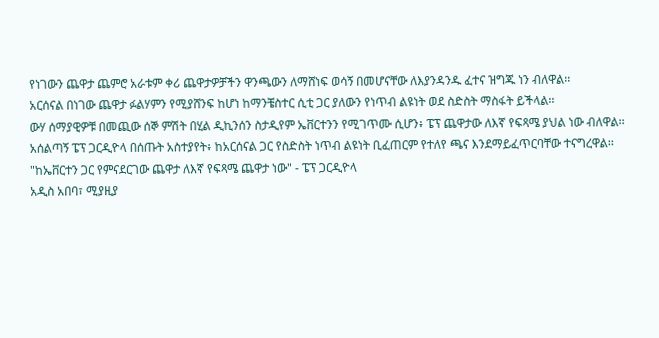የነገውን ጨዋታ ጨምሮ አራቱም ቀሪ ጨዋታዎቻችን ዋንጫውን ለማሸነፍ ወሳኝ በመሆናቸው ለእያንዳንዱ ፈተና ዝግጁ ነን ብለዋል፡፡
አርሰናል በነገው ጨዋታ ፉልሃምን የሚያሸንፍ ከሆነ ከማንቼስተር ሲቲ ጋር ያለውን የነጥብ ልዩነት ወደ ስድስት ማስፋት ይችላል፡፡
ውሃ ሰማያዊዎቹ በመጪው ሰኞ ምሽት በሂል ዲኪንሰን ስታዲየም ኤቨርተንን የሚገጥሙ ሲሆን፥ ፔፕ ጨዋታው ለእኛ የፍጻሜ ያህል ነው ብለዋል፡፡
አሰልጣኝ ፔፕ ጋርዲዮላ በሰጡት አስተያየት፥ ከአርሰናል ጋር የስድስት ነጥብ ልዩነት ቢፈጠርም የተለየ ጫና እንደማይፈጥርባቸው ተናግረዋል፡፡
"ከኤቨርተን ጋር የምናደርገው ጨዋታ ለእኛ የፍጻሜ ጨዋታ ነው" - ፔፕ ጋርዲዮላ
አዲስ አበባ፣ ሚያዚያ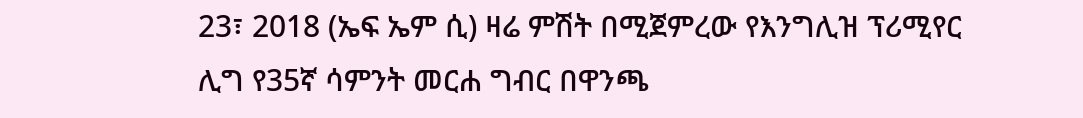23፣ 2018 (ኤፍ ኤም ሲ) ዛሬ ምሽት በሚጀምረው የእንግሊዝ ፕሪሚየር ሊግ የ35ኛ ሳምንት መርሐ ግብር በዋንጫ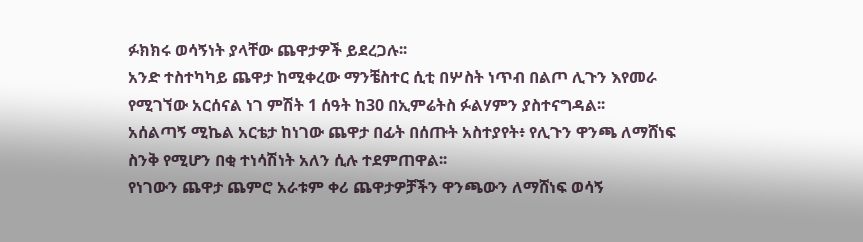ፉክክሩ ወሳኝነት ያላቸው ጨዋታዎች ይደረጋሉ፡፡
አንድ ተስተካካይ ጨዋታ ከሚቀረው ማንቼስተር ሲቲ በሦስት ነጥብ በልጦ ሊጉን እየመራ የሚገኘው አርሰናል ነገ ምሽት 1 ሰዓት ከ30 በኢምሬትስ ፉልሃምን ያስተናግዳል፡፡
አሰልጣኝ ሚኬል አርቴታ ከነገው ጨዋታ በፊት በሰጡት አስተያየት፥ የሊጉን ዋንጫ ለማሸነፍ ስንቅ የሚሆን በቂ ተነሳሽነት አለን ሲሉ ተደምጠዋል፡፡
የነገውን ጨዋታ ጨምሮ አራቱም ቀሪ ጨዋታዎቻችን ዋንጫውን ለማሸነፍ ወሳኝ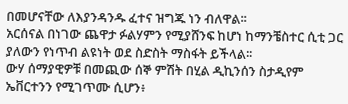በመሆናቸው ለእያንዳንዱ ፈተና ዝግጁ ነን ብለዋል፡፡
አርሰናል በነገው ጨዋታ ፉልሃምን የሚያሸንፍ ከሆነ ከማንቼስተር ሲቲ ጋር ያለውን የነጥብ ልዩነት ወደ ስድስት ማስፋት ይችላል፡፡
ውሃ ሰማያዊዎቹ በመጪው ሰኞ ምሽት በሂል ዲኪንሰን ስታዲየም ኤቨርተንን የሚገጥሙ ሲሆን፥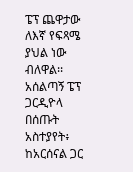ፔፕ ጨዋታው ለእኛ የፍጻሜ ያህል ነው ብለዋል፡፡
አሰልጣኝ ፔፕ ጋርዲዮላ በሰጡት አስተያየት፥ ከአርሰናል ጋር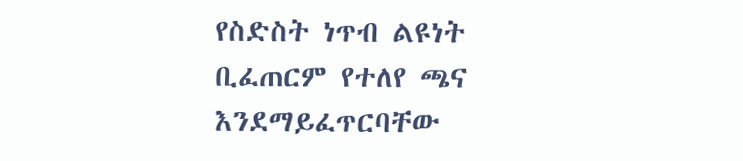የስድስት ነጥብ ልዩነት ቢፈጠርም የተለየ ጫና እንደማይፈጥርባቸው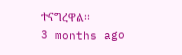ተናግረዋል፡፡
3 months ago